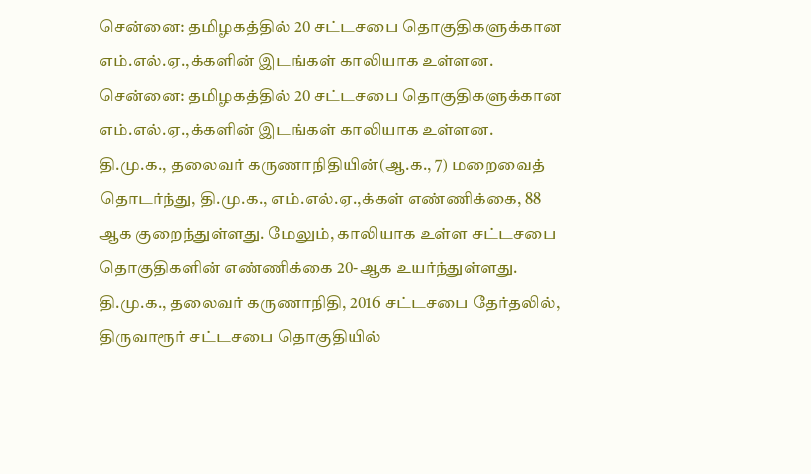சென்னை: தமிழகத்தில் 20 சட்டசபை தொகுதிகளுக்கான எம்.எல்.ஏ.,க்களின் இடங்கள் காலியாக உள்ளன.
சென்னை: தமிழகத்தில் 20 சட்டசபை தொகுதிகளுக்கான எம்.எல்.ஏ.,க்களின் இடங்கள் காலியாக உள்ளன.
தி.மு.க., தலைவர் கருணாநிதியின்(ஆ.க., 7) மறைவைத் தொடர்ந்து, தி.மு.க., எம்.எல்.ஏ.,க்கள் எண்ணிக்கை, 88 ஆக குறைந்துள்ளது. மேலும், காலியாக உள்ள சட்டசபை தொகுதிகளின் எண்ணிக்கை 20-ஆக உயர்ந்துள்ளது.
தி.மு.க., தலைவர் கருணாநிதி, 2016 சட்டசபை தேர்தலில், திருவாரூர் சட்டசபை தொகுதியில்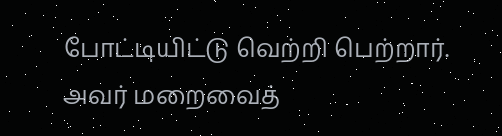போட்டியிட்டு வெற்றி பெற்றார். அவர் மறைவைத்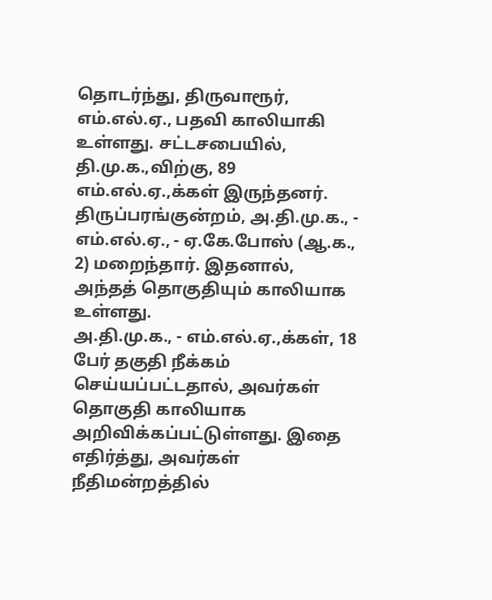தொடர்ந்து, திருவாரூர், எம்.எல்.ஏ., பதவி காலியாகி உள்ளது. சட்டசபையில், தி.மு.க.,விற்கு, 89 எம்.எல்.ஏ.,க்கள் இருந்தனர்.
திருப்பரங்குன்றம், அ.தி.மு.க., - எம்.எல்.ஏ., - ஏ.கே.போஸ் (ஆ.க., 2) மறைந்தார். இதனால், அந்தத் தொகுதியும் காலியாக உள்ளது.
அ.தி.மு.க., - எம்.எல்.ஏ.,க்கள், 18 பேர் தகுதி நீக்கம் செய்யப்பட்டதால், அவர்கள் தொகுதி காலியாக அறிவிக்கப்பட்டுள்ளது. இதை எதிர்த்து, அவர்கள் நீதிமன்றத்தில்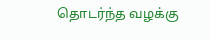தொடர்ந்த வழக்கு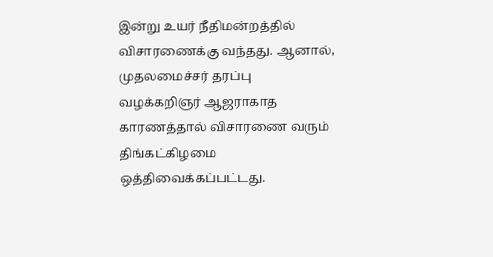இன்று உயர் நீதிமன்றத்தில் விசாரணைக்கு வந்தது. ஆனால், முதலமைச்சர் தரப்பு வழக்கறிஞர் ஆஜராகாத காரணத்தால் விசாரணை வரும் திங்கட்கிழமை ஒத்திவைக்கப்பட்டது.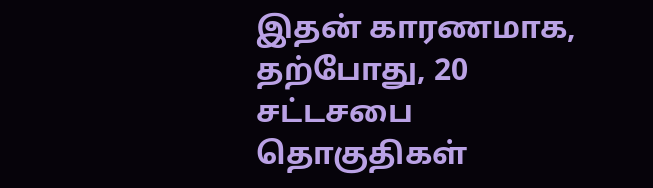இதன் காரணமாக, தற்போது, 20 சட்டசபை தொகுதிகள்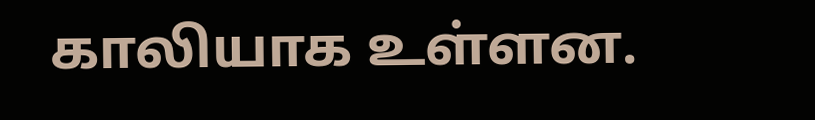காலியாக உள்ளன.